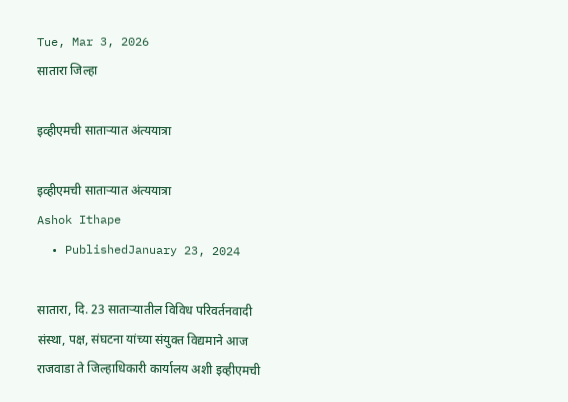Tue, Mar 3, 2026
सातारा जिल्हा

इव्हीएमची साताऱ्यात अंत्ययात्रा

इव्हीएमची साताऱ्यात अंत्ययात्रा
Ashok Ithape
  • PublishedJanuary 23, 2024

सातारा, दि. 23 साताऱ्यातील विविध परिवर्तनवादी संस्था, पक्ष, संघटना यांच्या संयुक्त विद्यमाने आज राजवाडा ते जिल्हाधिकारी कार्यालय अशी इव्हीएमची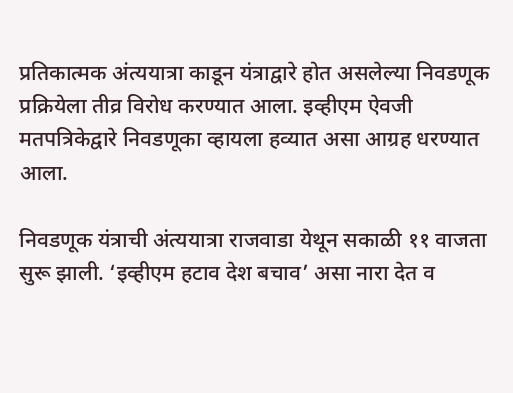प्रतिकात्मक अंत्ययात्रा काडून यंत्राद्वारे होत असलेल्या निवडणूक प्रक्रियेला तीव्र विरोध करण्यात आला. इव्हीएम ऐवजी मतपत्रिकेद्वारे निवडणूका व्हायला हव्यात असा आग्रह धरण्यात आला.

निवडणूक यंत्राची अंत्ययात्रा राजवाडा येथून सकाळी ११ वाजता सुरू झाली. ‘इव्हीएम हटाव देश बचाव’ असा नारा देत व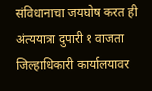संविधानाचा जयघोष करत ही अंत्ययात्रा दुपारी १ वाजता जिल्हाधिकारी कार्यालयावर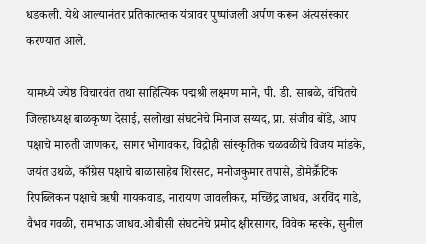धडकली. येथे आल्यानंतर प्रतिकात्म्तक यंत्रावर पुष्पांजली अर्पण करून अंत्यसंस्कार करण्यात आले.

यामध्ये ज्येष्ठ विचारवंत तथा साहित्यिक पद्मश्री लक्ष्मण माने, पी. डी. साबळे, वंचितचे जिल्हाध्यक्ष बाळकृष्ण देसाई, सलोखा संघटनेचे मिनाज सय्यद, प्रा. संजीव बोंडे, आप पक्षाचे मारुती जाणकर, सागर भोगावकर, विद्रोही सांस्कृतिक चळवळीचे विजय मांडके, जयंत उथळे, काँग्रेस पक्षाचे बाळासाहेब शिरसट, मनोजकुमार तपासे, डोमेक्रॕटिक रिपब्लिकन पक्षाचे ऋषी गायकवाड, नारायण जावलीकर, मच्छिंद्र जाधव, अरविंद गाडे, वैभव गवळी, रामभाऊ जाधव.ओबीसी संघटनेचे प्रमोद क्षीरसागर, विवेक म्हस्के, सुनील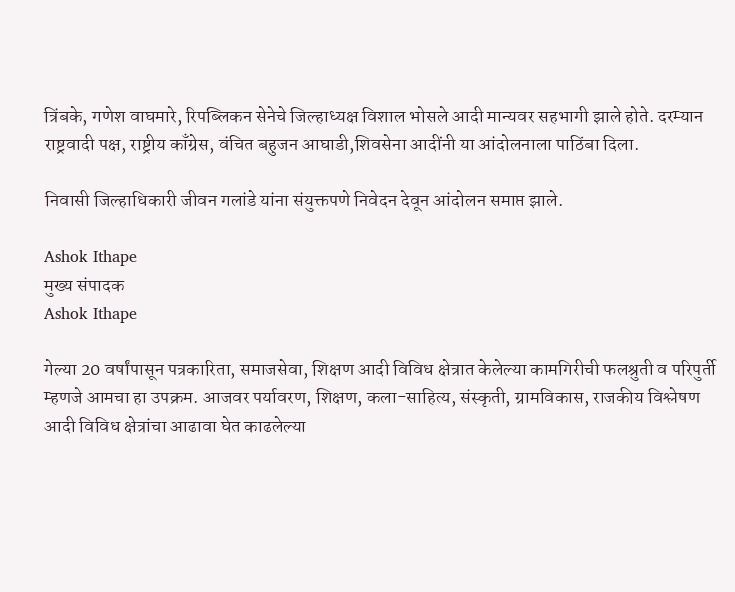त्रिंबके, गणेश वाघमारे, रिपब्लिकन सेनेचे जिल्हाध्यक्ष विशाल भोसले आदी मान्यवर सहभागी झाले होते. दरम्यान राष्ट्रवादी पक्ष, राष्ट्रीय काँग्रेस, वंचित बहुजन आघाडी,शिवसेना आदींनी या आंदोलनाला पाठिंबा दिला.

निवासी जिल्हाधिकारी जीवन गलांडे यांना संयुक्तपणे निवेदन देवून आंदोलन समाप्त झाले.

Ashok Ithape
मुख्य संपादक
Ashok Ithape

गेल्या 20 वर्षांपासून पत्रकारिता, समाजसेवा, शिक्षण आदी विविध क्षेत्रात केलेल्या कामगिरीची फलश्रुती व परिपुर्ती म्हणजे आमचा हा उपक्रम. आजवर पर्यावरण, शिक्षण, कला-साहित्य, संस्कृती, ग्रामविकास, राजकीय विश्लेषण आदी विविध क्षेत्रांचा आढावा घेत काढलेल्या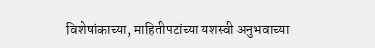विशेषांकाच्या, माहितीपटांच्या यशस्वी अनुभवाच्या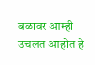बळावर आम्ही उचलत आहोत हे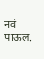नवं पाऊल.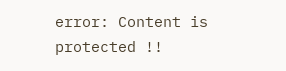error: Content is protected !!